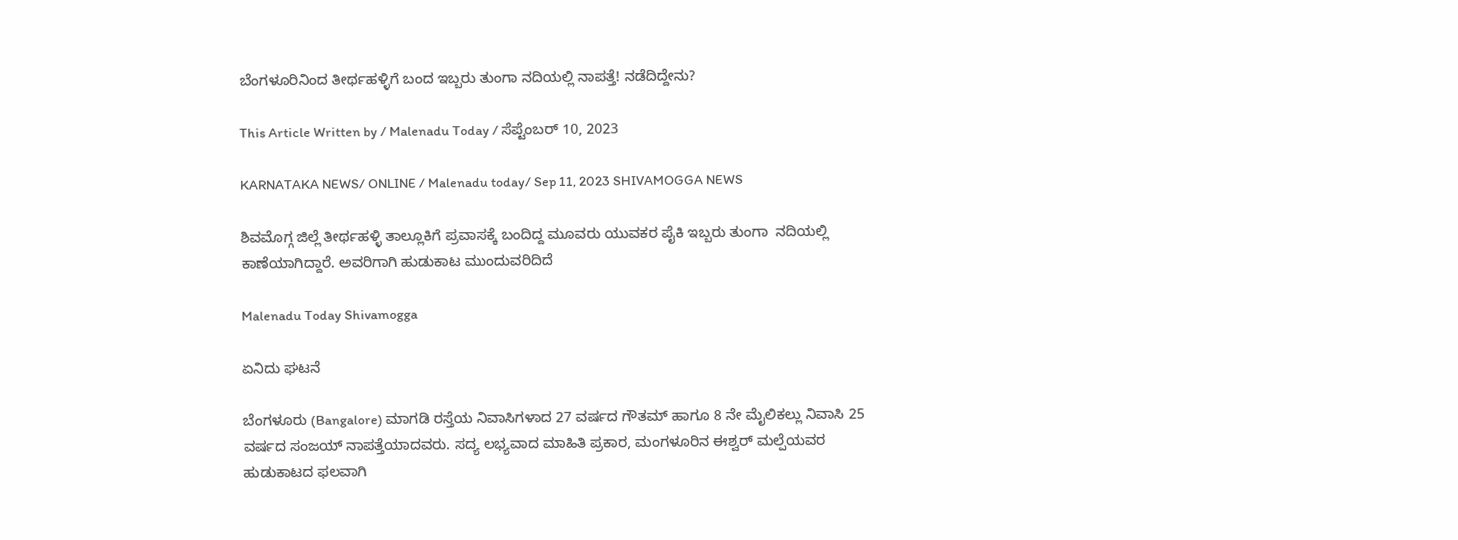ಬೆಂಗಳೂರಿನಿಂದ ತೀರ್ಥಹಳ್ಳಿಗೆ ಬಂದ ಇಬ್ಬರು ತುಂಗಾ ನದಿಯಲ್ಲಿ ನಾಪತ್ತೆ! ನಡೆದಿದ್ದೇನು?

This Article Written by / Malenadu Today / ಸೆಪ್ಟೆಂಬರ್ 10, 2023

KARNATAKA NEWS/ ONLINE / Malenadu today/ Sep 11, 2023 SHIVAMOGGA NEWS

ಶಿವಮೊಗ್ಗ ಜಿಲ್ಲೆ ತೀರ್ಥಹಳ್ಳಿ ತಾಲ್ಲೂಕಿಗೆ ಪ್ರವಾಸಕ್ಕೆ ಬಂದಿದ್ದ ಮೂವರು ಯುವಕರ ಪೈಕಿ ಇಬ್ಬರು ತುಂಗಾ  ನದಿಯಲ್ಲಿ ಕಾಣೆಯಾಗಿದ್ದಾರೆ. ಅವರಿಗಾಗಿ ಹುಡುಕಾಟ ಮುಂದುವರಿದಿದೆ

Malenadu Today Shivamogga

ಏನಿದು ಘಟನೆ

ಬೆಂಗಳೂರು (Bangalore) ಮಾಗಡಿ ರಸ್ತೆಯ ನಿವಾಸಿಗಳಾದ 27 ವರ್ಷದ ಗೌತಮ್ ಹಾಗೂ 8 ನೇ ಮೈಲಿಕಲ್ಲು ನಿವಾಸಿ 25 ವರ್ಷದ ಸಂಜಯ್ ನಾಪತ್ತೆಯಾದವರು. ಸದ್ಯ ಲಭ್ಯವಾದ ಮಾಹಿತಿ ಪ್ರಕಾರ, ಮಂಗಳೂರಿನ ಈಶ್ವರ್ ಮಲ್ಪೆಯವರ ಹುಡುಕಾಟದ ಫಲವಾಗಿ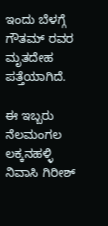ಇಂದು ಬೆಳಗ್ಗೆ ಗೌತಮ್ ರವರ ಮೃತದೇಹ ಪತ್ತೆಯಾಗಿದೆ.

ಈ ಇಬ್ಬರು  ನೆಲಮಂಗಲ ಲಕ್ಕನಹಳ್ಳಿ ನಿವಾಸಿ ಗಿರೀಶ್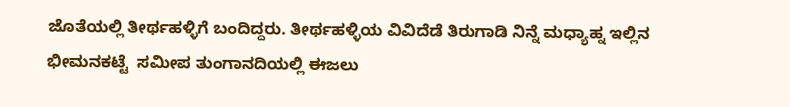ಜೊತೆಯಲ್ಲಿ ತೀರ್ಥಹಳ್ಳಿಗೆ ಬಂದಿದ್ದರು. ತೀರ್ಥಹಳ್ಳಿಯ ವಿವಿದೆಡೆ ತಿರುಗಾಡಿ ನಿನ್ನೆ ಮಧ್ಯಾಹ್ನ ಇಲ್ಲಿನ ಭೀಮನಕಟ್ಟೆ  ಸಮೀಪ ತುಂಗಾನದಿಯಲ್ಲಿ ಈಜಲು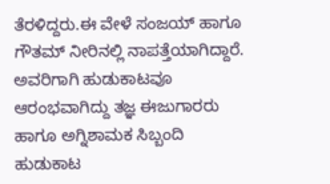ತೆರಳಿದ್ದರು.ಈ ವೇಳೆ ಸಂಜಯ್ ಹಾಗೂ ಗೌತಮ್ ನೀರಿನಲ್ಲಿ ನಾಪತ್ತೆಯಾಗಿದ್ದಾರೆ. ಅವರಿಗಾಗಿ ಹುಡುಕಾಟವೂ ಆರಂಭವಾಗಿದ್ದು ತಜ್ಞ ಈಜುಗಾರರು ಹಾಗೂ ಅಗ್ನಿಶಾಮಕ ಸಿಬ್ಬಂದಿ ಹುಡುಕಾಟ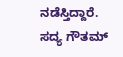ನಡೆಸ್ತಿದ್ದಾರೆ. ಸದ್ಯ ಗೌತಮ್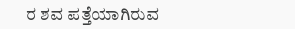ರ ಶವ ಪತ್ತೆಯಾಗಿರುವ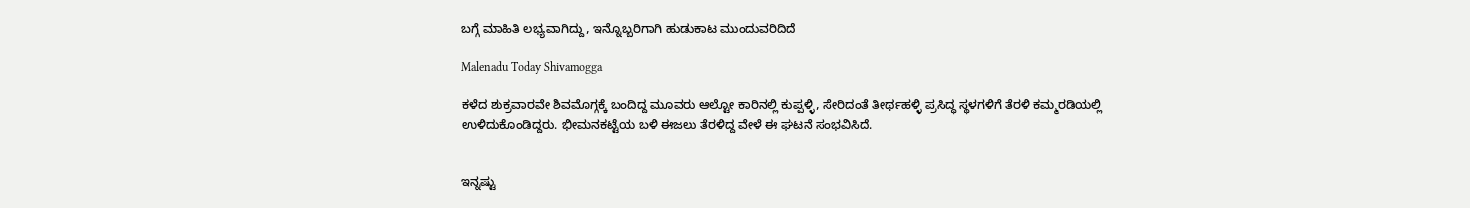ಬಗ್ಗೆ ಮಾಹಿತಿ ಲಭ್ಯವಾಗಿದ್ದು, ಇನ್ನೊಬ್ಬರಿಗಾಗಿ ಹುಡುಕಾಟ ಮುಂದುವರಿದಿದೆ

Malenadu Today Shivamogga

ಕಳೆದ ಶುಕ್ರವಾರವೇ ಶಿವಮೊಗ್ಗಕ್ಕೆ ಬಂದಿದ್ದ ಮೂವರು ಆಲ್ಟೋ ಕಾರಿನಲ್ಲಿ ಕುಪ್ಪಳ್ಳಿ, ಸೇರಿದಂತೆ ತೀರ್ಥಹಳ್ಳಿ ಪ್ರಸಿದ್ಧ ಸ್ಥಳಗಳಿಗೆ ತೆರಳಿ ಕಮ್ಮರಡಿಯಲ್ಲಿ ಉಳಿದುಕೊಂಡಿದ್ದರು. ಭೀಮನಕಟ್ಟೆಯ ಬಳಿ ಈಜಲು ತೆರಳಿದ್ದ ವೇಳೆ ಈ ಘಟನೆ ಸಂಭವಿಸಿದೆ.


ಇನ್ನಷ್ಟು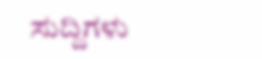ಸುದ್ದಿಗಳು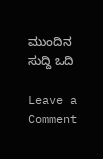ಮುಂದಿನ ಸುದ್ದಿ ಒದಿ

Leave a Comment